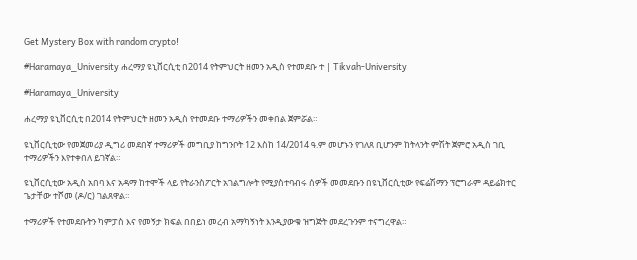Get Mystery Box with random crypto!

#Haramaya_University ሐረማያ ዩኒቨርሲቲ በ2014 የትምህርት ዘመን አዲስ የተመደቡ ተ | Tikvah-University

#Haramaya_University

ሐረማያ ዩኒቨርሲቲ በ2014 የትምህርት ዘመን አዲስ የተመደቡ ተማሪዎችን መቀበል ጀምሯል።

ዩኒቨርሲቲው የመጀመሪያ ዲግሪ መደበኛ ተማሪዎች መግቢያ ከግንቦት 12 እስከ 14/2014 ዓ.ም መሆኑን የገለጸ ቢሆንም ከትላንት ምሽት ጀምሮ አዲስ ገቢ ተማሪዎችን እየተቀበለ ይገኛል።

ዩኒቨርሲቲው አዲስ አበባ እና አዳማ ከተሞች ላይ የትራንስፖርት አገልግሎት የሚያስተባብሩ ሰዎች መመደቡን በዩኒቨርሲቲው የፍሬሽማን ፕሮግራም ዳይሬክተር ጌታቸው ተሾመ (ዶ/ር) ገልጸዋል።

ተማሪዎች የተመደቡትን ካምፓስ እና የመኝታ ክፍል በበይነ መረብ አማካኝነት እንዲያውቁ ዝግጅት መደረጉንም ተናግረዋል።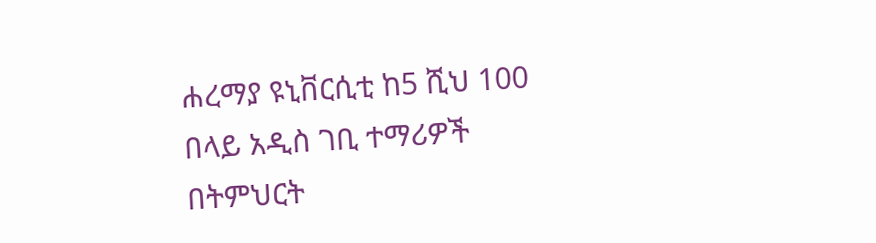ሐረማያ ዩኒቨርሲቲ ከ5 ሺህ 100 በላይ አዲስ ገቢ ተማሪዎች በትምህርት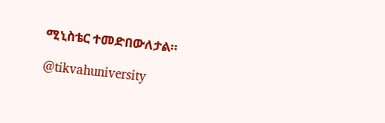ሚኒስቴር ተመድበውለታል።

@tikvahuniversity